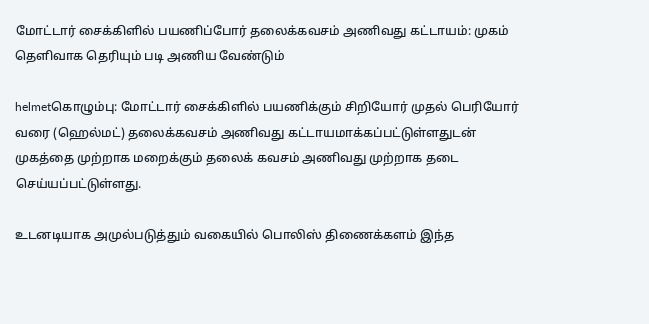மோட்டார் சைக்கிளில் பயணிப்போர் தலைக்கவசம் அணிவது கட்டாயம்: முகம் தெளிவாக தெரியும் படி அணிய வேண்டும்

helmetகொழும்பு: மோட்டார் சைக்கிளில் பயணிக்கும் சிறியோர் முதல் பெரியோர் வரை (ஹெல்மட்) தலைக்கவசம் அணிவது கட்டாயமாக்கப்பட்டுள்ளதுடன் முகத்தை முற்றாக மறைக்கும் தலைக் கவசம் அணிவது முற்றாக தடை செய்யப்பட்டுள்ளது.

உடனடியாக அமுல்படுத்தும் வகையில் பொலிஸ் திணைக்களம் இந்த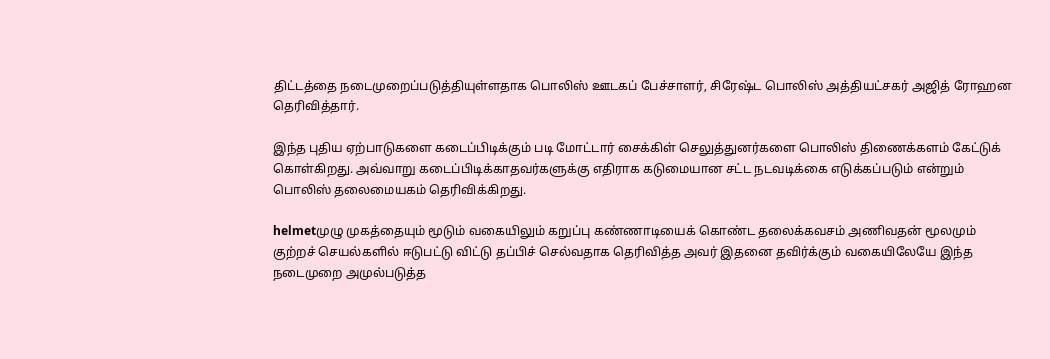திட்டத்தை நடைமுறைப்படுத்தியுள்ளதாக பொலிஸ் ஊடகப் பேச்சாளர், சிரேஷ்ட பொலிஸ் அத்தியட்சகர் அஜித் ரோஹன தெரிவித்தார்.

இந்த புதிய ஏற்பாடுகளை கடைப்பிடிக்கும் படி மோட்டார் சைக்கிள் செலுத்துனர்களை பொலிஸ் திணைக்களம் கேட்டுக் கொள்கிறது. அவ்வாறு கடைப்பிடிக்காதவர்களுக்கு எதிராக கடுமையான சட்ட நடவடிக்கை எடுக்கப்படும் என்றும் பொலிஸ் தலைமையகம் தெரிவிக்கிறது.

helmetமுழு முகத்தையும் மூடும் வகையிலும் கறுப்பு கண்ணாடியைக் கொண்ட தலைக்கவசம் அணிவதன் மூலமும் குற்றச் செயல்களில் ஈடுபட்டு விட்டு தப்பிச் செல்வதாக தெரிவித்த அவர் இதனை தவிர்க்கும் வகையிலேயே இந்த நடைமுறை அமுல்படுத்த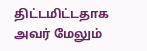திட்டமிட்டதாக அவர் மேலும்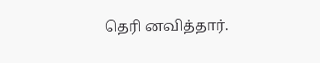தெரி னவித்தார்.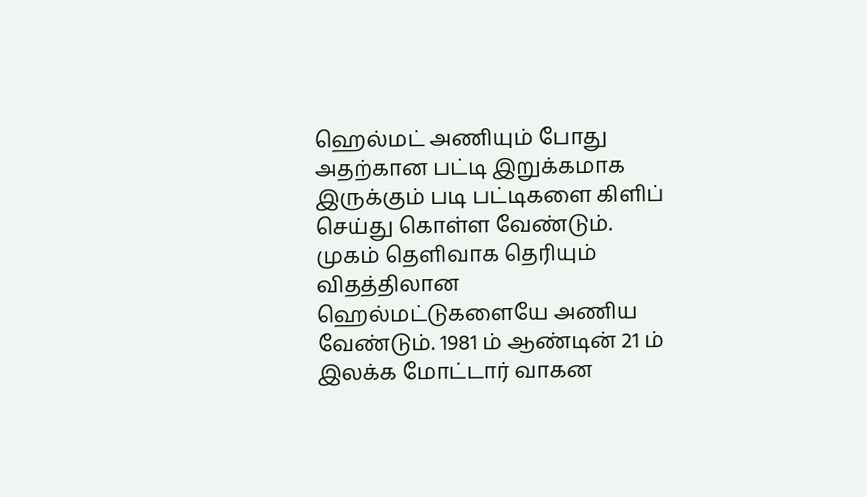ஹெல்மட் அணியும் போது அதற்கான பட்டி இறுக்கமாக இருக்கும் படி பட்டிகளை கிளிப் செய்து கொள்ள வேண்டும். முகம் தெளிவாக தெரியும் விதத்திலான ஹெல்மட்டுகளையே அணிய வேண்டும். 1981 ம் ஆண்டின் 21 ம் இலக்க மோட்டார் வாகன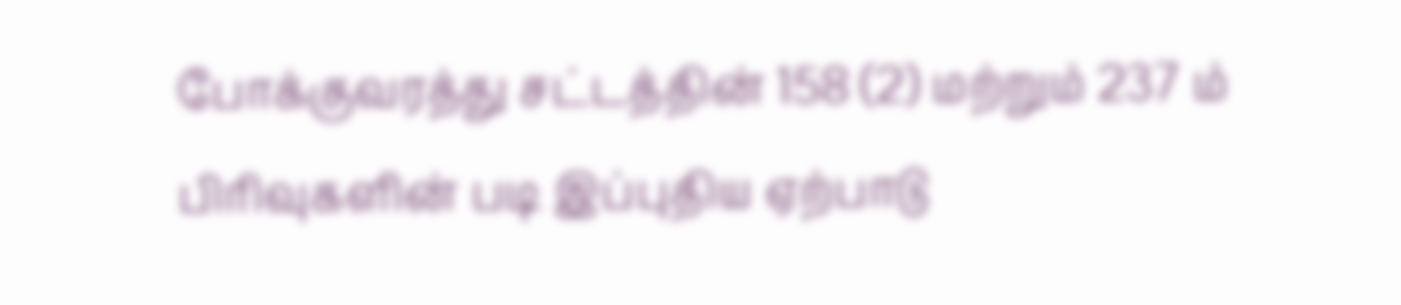போக்குவரத்து சட்டத்தின் 158 (2) மற்றும் 237 ம் பிரிவுகளின் படி இப்புதிய ஏற்பாடு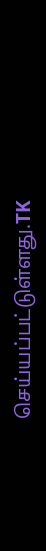செய்யப்பட்டுள்ளது.TK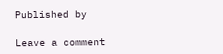Published by

Leave a comment